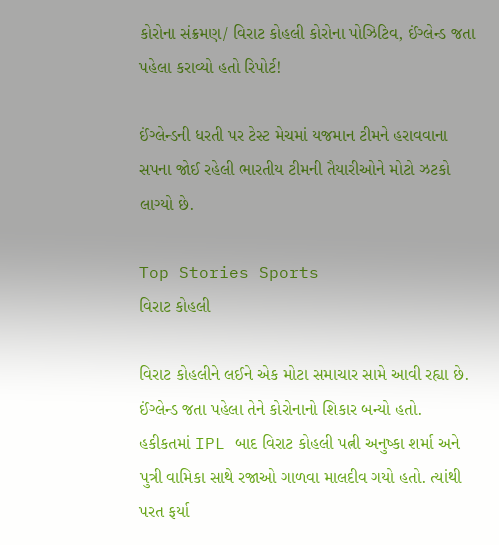કોરોના સંક્રમણ/ વિરાટ કોહલી કોરોના પોઝિટિવ, ઈંગ્લેન્ડ જતા પહેલા કરાવ્યો હતો રિપોર્ટ!

ઈંગ્લેન્ડની ધરતી પર ટેસ્ટ મેચમાં યજમાન ટીમને હરાવવાના સપના જોઈ રહેલી ભારતીય ટીમની તૈયારીઓને મોટો ઝટકો લાગ્યો છે.

Top Stories Sports
વિરાટ કોહલી

વિરાટ કોહલીને લઈને એક મોટા સમાચાર સામે આવી રહ્યા છે. ઈંગ્લેન્ડ જતા પહેલા તેને કોરોનાનો શિકાર બન્યો હતો. હકીકતમાં IPL બાદ વિરાટ કોહલી પત્ની અનુષ્કા શર્મા અને પુત્રી વામિકા સાથે રજાઓ ગાળવા માલદીવ ગયો હતો. ત્યાંથી પરત ફર્યા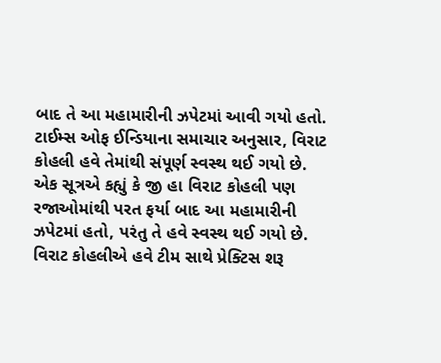બાદ તે આ મહામારીની ઝપેટમાં આવી ગયો હતો. ટાઈમ્સ ઓફ ઈન્ડિયાના સમાચાર અનુસાર, વિરાટ કોહલી હવે તેમાંથી સંપૂર્ણ સ્વસ્થ થઈ ગયો છે. એક સૂત્રએ કહ્યું કે જી હા વિરાટ કોહલી પણ રજાઓમાંથી પરત ફર્યા બાદ આ મહામારીની ઝપેટમાં હતો, પરંતુ તે હવે સ્વસ્થ થઈ ગયો છે. વિરાટ કોહલીએ હવે ટીમ સાથે પ્રેક્ટિસ શરૂ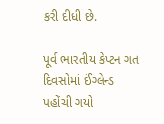કરી દીધી છે.

પૂર્વ ભારતીય કેપ્ટન ગત દિવસોમાં ઈંગ્લેન્ડ પહોંચી ગયો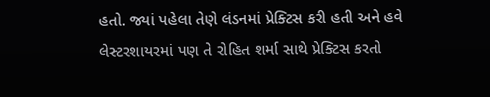હતો. જ્યાં પહેલા તેણે લંડનમાં પ્રેક્ટિસ કરી હતી અને હવે લેસ્ટરશાયરમાં પણ તે રોહિત શર્મા સાથે પ્રેક્ટિસ કરતો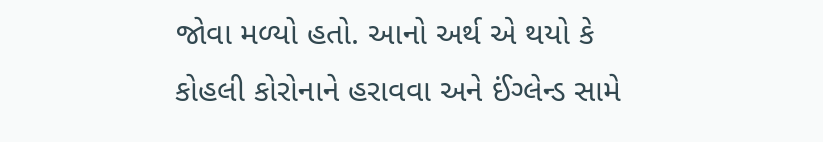જોવા મળ્યો હતો. આનો અર્થ એ થયો કે કોહલી કોરોનાને હરાવવા અને ઈંગ્લેન્ડ સામે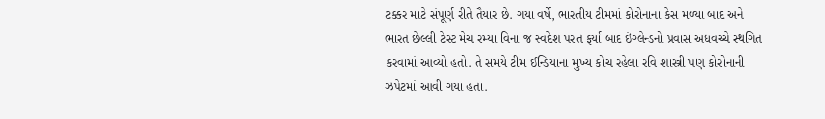ટક્કર માટે સંપૂર્ણ રીતે તૈયાર છે. ગયા વર્ષે, ભારતીય ટીમમાં કોરોનાના કેસ મળ્યા બાદ અને ભારત છેલ્લી ટેસ્ટ મેચ રમ્યા વિના જ સ્વદેશ પરત ફર્યા બાદ ઇંગ્લેન્ડનો પ્રવાસ અધવચ્ચે સ્થગિત કરવામાં આવ્યો હતો. તે સમયે ટીમ ઈન્ડિયાના મુખ્ય કોચ રહેલા રવિ શાસ્ત્રી પણ કોરોનાની ઝપેટમાં આવી ગયા હતા.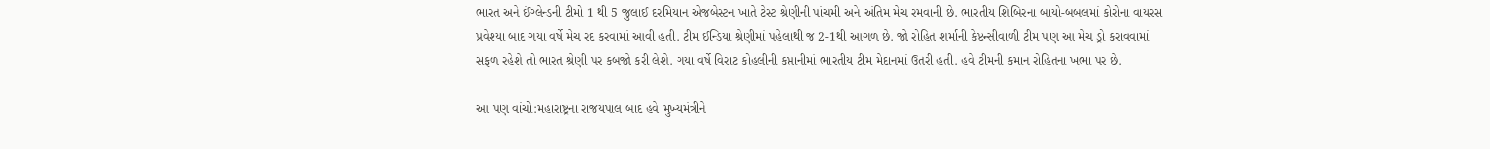ભારત અને ઈંગ્લેન્ડની ટીમો 1 થી 5 જુલાઈ દરમિયાન એજબેસ્ટન ખાતે ટેસ્ટ શ્રેણીની પાંચમી અને અંતિમ મેચ રમવાની છે. ભારતીય શિબિરના બાયો-બબલમાં કોરોના વાયરસ પ્રવેશ્યા બાદ ગયા વર્ષે મેચ રદ કરવામાં આવી હતી. ટીમ ઈન્ડિયા શ્રેણીમાં પહેલાથી જ 2-1થી આગળ છે. જો રોહિત શર્માની કેપ્ટન્સીવાળી ટીમ પણ આ મેચ ડ્રો કરાવવામાં સફળ રહેશે તો ભારત શ્રેણી પર કબજો કરી લેશે. ગયા વર્ષે વિરાટ કોહલીની કપ્તાનીમાં ભારતીય ટીમ મેદાનમાં ઉતરી હતી. હવે ટીમની કમાન રોહિતના ખભા પર છે.

આ પણ વાંચો:મહારાષ્ટ્રના રાજયપાલ બાદ હવે મુખ્યમંત્રીને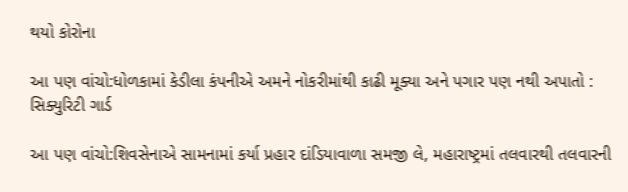થયો કોરોના

આ પણ વાંચો:ધોળકામાં કેડીલા કંપનીએ અમને નોકરીમાંથી કાઢી મૂક્યા અને પગાર પણ નથી અપાતો : સિક્યુરિટી ગાર્ડ

આ પણ વાંચો:શિવસેનાએ સામનામાં કર્યા પ્રહાર દાંડિયાવાળા સમજી લે, મહારાષ્ટ્રમાં તલવારથી તલવારની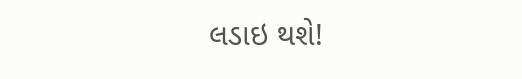લડાઇ થશે!